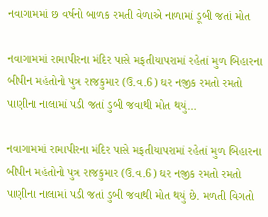નવાગામમાં છ વર્ષનો બાળક રમતી વેળાએ નાળામાં ડૂબી જતાં મોત

નવાગામમાં રામાપીરના મંદિર પાસે મફતીયાપરામાં રહેતાં મુળ બિહારના બીપીન મહંતોનો પુત્ર રાજકુમાર (ઉ.વ.6) ઘર નજીક રમતો રમતો પાણીના નાલામાં પડી જતાં ડુબી જવાથી મોત થયું…

નવાગામમાં રામાપીરના મંદિર પાસે મફતીયાપરામાં રહેતાં મુળ બિહારના બીપીન મહંતોનો પુત્ર રાજકુમાર (ઉ.વ.6) ઘર નજીક રમતો રમતો પાણીના નાલામાં પડી જતાં ડુબી જવાથી મોત થયું છે. મળતી વિગતો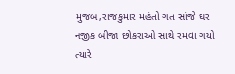મુજબ,રાજકુમાર મહંતો ગત સાંજે ઘર નજીક બીજા છોકરાઓ સાથે રમવા ગયો ત્યારે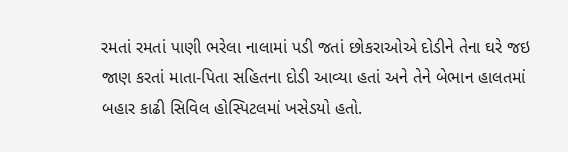રમતાં રમતાં પાણી ભરેલા નાલામાં પડી જતાં છોકરાઓએ દોડીને તેના ઘરે જઇ જાણ કરતાં માતા-પિતા સહિતના દોડી આવ્યા હતાં અને તેને બેભાન હાલતમાં બહાર કાઢી સિવિલ હોસ્પિટલમાં ખસેડયો હતો.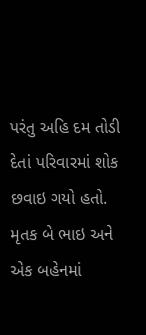પરંતુ અહિ દમ તોડી દેતાં પરિવારમાં શોક છવાઇ ગયો હતો. મૃતક બે ભાઇ અને એક બહેનમાં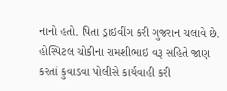નાનો હતો. પિતા ડ્રાઇવીંગ કરી ગુજરાન ચલાવે છે. હોસ્પિટલ ચોકીના રામશીભાઇ વરૂ સહિતે જાણ કરતાં કુવાડવા પોલીસે કાર્યવાહી કરી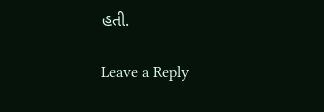હતી.

Leave a Reply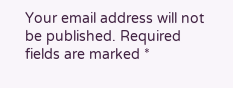Your email address will not be published. Required fields are marked *